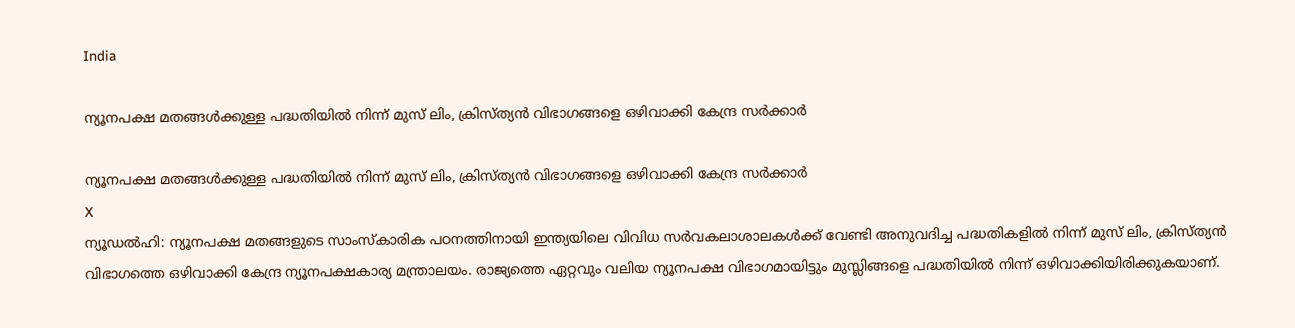India

ന്യൂനപക്ഷ മതങ്ങള്‍ക്കുള്ള പദ്ധതിയില്‍ നിന്ന് മുസ് ലിം, ക്രിസ്ത്യന്‍ വിഭാഗങ്ങളെ ഒഴിവാക്കി കേന്ദ്ര സര്‍ക്കാര്‍

ന്യൂനപക്ഷ മതങ്ങള്‍ക്കുള്ള പദ്ധതിയില്‍ നിന്ന് മുസ് ലിം, ക്രിസ്ത്യന്‍ വിഭാഗങ്ങളെ ഒഴിവാക്കി കേന്ദ്ര സര്‍ക്കാര്‍
X
ന്യൂഡല്‍ഹി: ന്യൂനപക്ഷ മതങ്ങളുടെ സാംസ്‌കാരിക പഠനത്തിനായി ഇന്ത്യയിലെ വിവിധ സര്‍വകലാശാലകള്‍ക്ക് വേണ്ടി അനുവദിച്ച പദ്ധതികളില്‍ നിന്ന് മുസ് ലിം, ക്രിസ്ത്യന്‍ വിഭാഗത്തെ ഒഴിവാക്കി കേന്ദ്ര ന്യൂനപക്ഷകാര്യ മന്ത്രാലയം. രാജ്യത്തെ ഏറ്റവും വലിയ ന്യൂനപക്ഷ വിഭാഗമായിട്ടും മുസ്ലിങ്ങളെ പദ്ധതിയില്‍ നിന്ന് ഒഴിവാക്കിയിരിക്കുകയാണ്.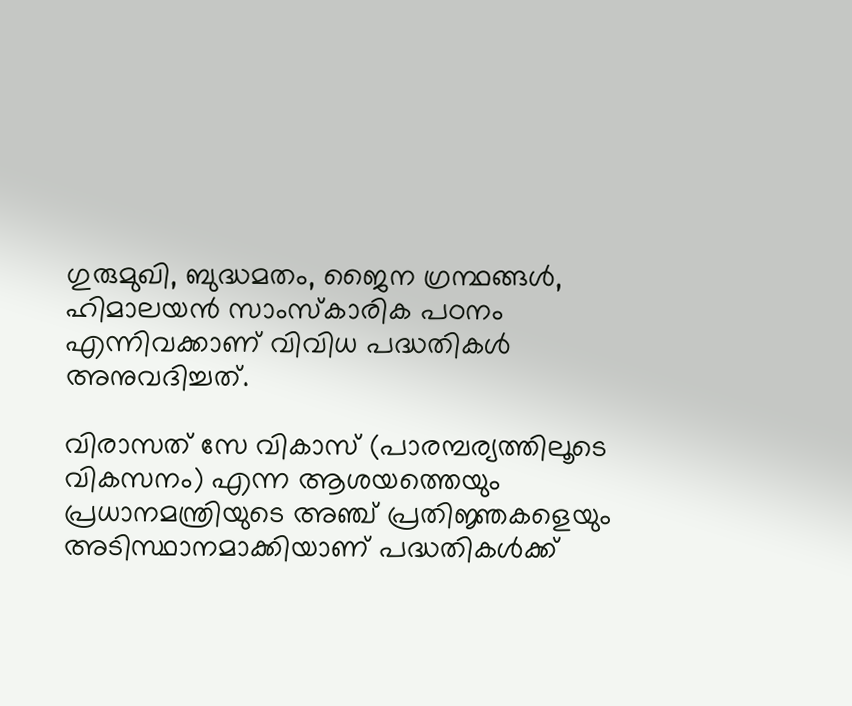ഗുരുമുഖി, ബുദ്ധമതം, ജൈന ഗ്രന്ഥങ്ങള്‍, ഹിമാലയന്‍ സാംസ്‌കാരിക പഠനം എന്നിവക്കാണ് വിവിധ പദ്ധതികള്‍ അനുവദിച്ചത്.

വിരാസത് സേ വികാസ് (പാരമ്പര്യത്തിലൂടെ വികസനം) എന്ന ആശയത്തെയും പ്രധാനമന്ത്രിയുടെ അഞ്ച് പ്രതിജ്ഞകളെയും അടിസ്ഥാനമാക്കിയാണ് പദ്ധതികള്‍ക്ക്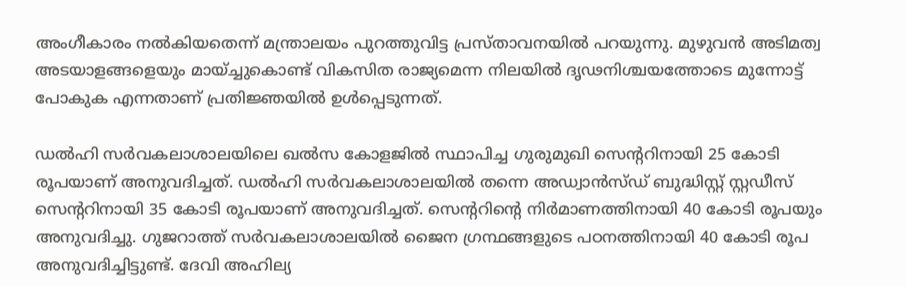അംഗീകാരം നല്‍കിയതെന്ന് മന്ത്രാലയം പുറത്തുവിട്ട പ്രസ്താവനയില്‍ പറയുന്നു. മുഴുവന്‍ അടിമത്വ അടയാളങ്ങളെയും മായ്ച്ചുകൊണ്ട് വികസിത രാജ്യമെന്ന നിലയില്‍ ദൃഢനിശ്ചയത്തോടെ മുന്നോട്ട് പോകുക എന്നതാണ് പ്രതിജ്ഞയില്‍ ഉള്‍പ്പെടുന്നത്.

ഡല്‍ഹി സര്‍വകലാശാലയിലെ ഖല്‍സ കോളജില്‍ സ്ഥാപിച്ച ഗുരുമുഖി സെന്ററിനായി 25 കോടി രൂപയാണ് അനുവദിച്ചത്. ഡല്‍ഹി സര്‍വകലാശാലയില്‍ തന്നെ അഡ്വാന്‍സ്ഡ് ബുദ്ധിസ്റ്റ് സ്റ്റഡീസ് സെന്ററിനായി 35 കോടി രൂപയാണ് അനുവദിച്ചത്. സെന്ററിന്റെ നിര്‍മാണത്തിനായി 40 കോടി രൂപയും അനുവദിച്ചു. ഗുജറാത്ത് സര്‍വകലാശാലയില്‍ ജൈന ഗ്രന്ഥങ്ങളുടെ പഠനത്തിനായി 40 കോടി രൂപ അനുവദിച്ചിട്ടുണ്ട്. ദേവി അഹില്യ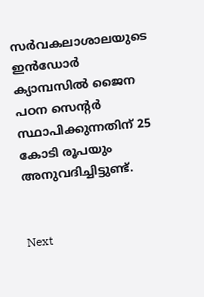സര്‍വകലാശാലയുടെ ഇന്‍ഡോര്‍ ക്യാമ്പസില്‍ ജൈന പഠന സെന്റര്‍ സ്ഥാപിക്കുന്നതിന് 25 കോടി രൂപയും അനുവദിച്ചിട്ടുണ്ട്.


Next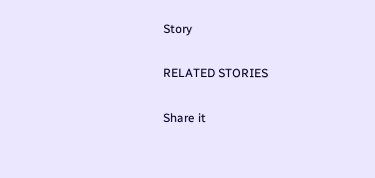Story

RELATED STORIES

Share it